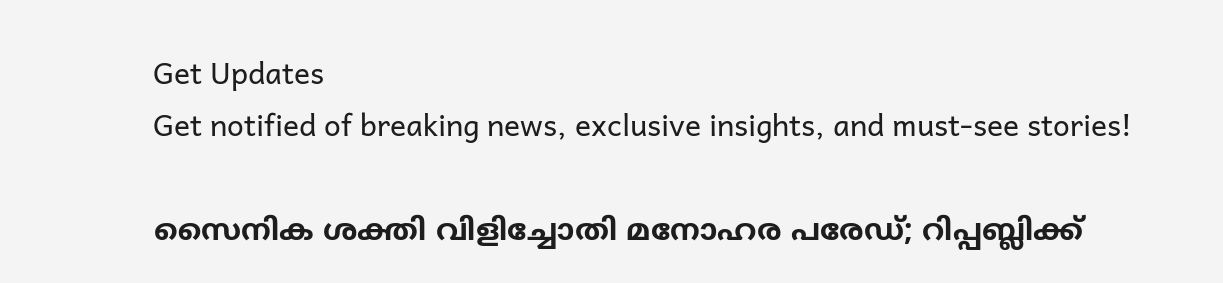Get Updates
Get notified of breaking news, exclusive insights, and must-see stories!

സൈനിക ശക്തി വിളിച്ചോതി മനോഹര പരേഡ്; റിപ്പബ്ലിക്ക്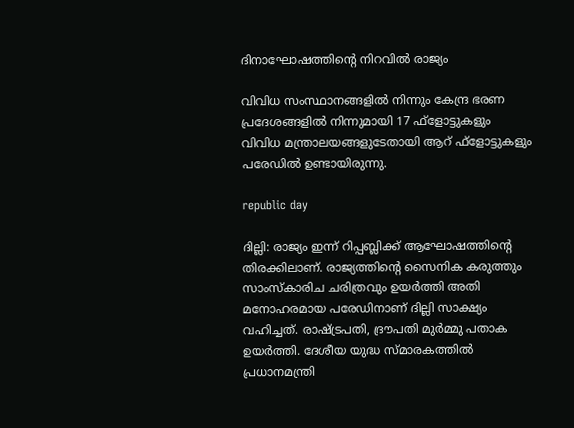ദിനാഘോഷത്തിന്റെ നിറവില്‍ രാജ്യം

വിവിധ സംസ്ഥാനങ്ങളില്‍ നിന്നും കേന്ദ്ര ഭരണ പ്രദേശങ്ങളില്‍ നിന്നുമായി 17 ഫ്‌ളോട്ടുകളും വിവിധ മന്ത്രാലയങ്ങളുടേതായി ആറ് ഫ്‌ളോട്ടുകളും പരേഡില്‍ ഉണ്ടായിരുന്നു.

republic day

ദില്ലി: രാജ്യം ഇന്ന് റിപ്പബ്ലിക്ക് ആഘോഷത്തിന്റെ തിരക്കിലാണ്. രാജ്യത്തിന്റെ സൈനിക കരുത്തും സാംസ്‌കാരിച ചരിത്രവും ഉയര്‍ത്തി അതി മനോഹരമായ പരേഡിനാണ് ദില്ലി സാക്ഷ്യം വഹിച്ചത്. രാഷ്ട്രപതി, ദ്രൗപതി മുര്‍മ്മു പതാക ഉയര്‍ത്തി. ദേശീയ യുദ്ധ സ്മാരകത്തില്‍ പ്രധാനമന്ത്രി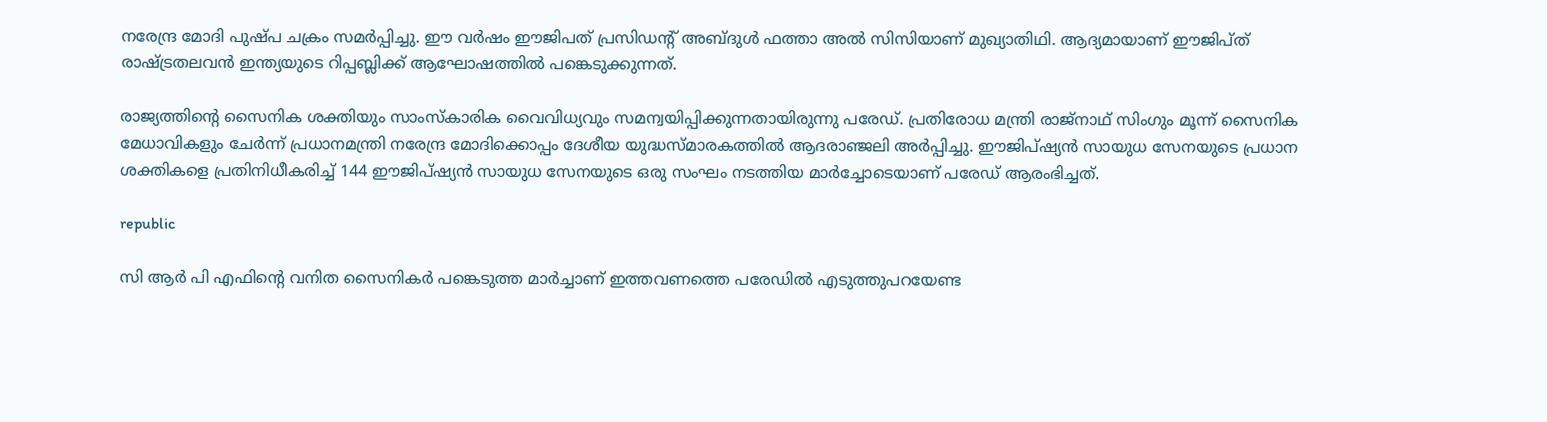നരേന്ദ്ര മോദി പുഷ്പ ചക്രം സമര്‍പ്പിച്ചു. ഈ വര്‍ഷം ഈജിപത് പ്രസിഡന്റ് അബ്ദുള്‍ ഫത്താ അല്‍ സിസിയാണ് മുഖ്യാതിഥി. ആദ്യമായാണ് ഈജിപ്ത് രാഷ്ട്രതലവന്‍ ഇന്ത്യയുടെ റിപ്പബ്ലിക്ക് ആഘോഷത്തില്‍ പങ്കെടുക്കുന്നത്.

രാജ്യത്തിന്റെ സൈനിക ശക്തിയും സാംസ്‌കാരിക വൈവിധ്യവും സമന്വയിപ്പിക്കുന്നതായിരുന്നു പരേഡ്. പ്രതിരോധ മന്ത്രി രാജ്നാഥ് സിംഗും മൂന്ന് സൈനിക മേധാവികളും ചേര്‍ന്ന് പ്രധാനമന്ത്രി നരേന്ദ്ര മോദിക്കൊപ്പം ദേശീയ യുദ്ധസ്മാരകത്തില്‍ ആദരാഞ്ജലി അര്‍പ്പിച്ചു. ഈജിപ്ഷ്യന്‍ സായുധ സേനയുടെ പ്രധാന ശക്തികളെ പ്രതിനിധീകരിച്ച് 144 ഈജിപ്ഷ്യന്‍ സായുധ സേനയുടെ ഒരു സംഘം നടത്തിയ മാര്‍ച്ചോടെയാണ് പരേഡ് ആരംഭിച്ചത്.

republic

സി ആര്‍ പി എഫിന്റെ വനിത സൈനികര്‍ പങ്കെടുത്ത മാര്‍ച്ചാണ് ഇത്തവണത്തെ പരേഡില്‍ എടുത്തുപറയേണ്ട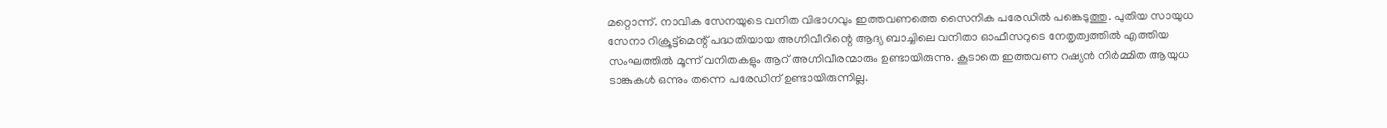മറ്റൊന്ന്. നാവിക സേനയുടെ വനിത വിഭാഗവും ഇത്തവണത്തെ സൈനിക പരേഡില്‍ പങ്കെടുത്തു. പുതിയ സായുധ സേനാ റിക്രൂട്ട്മെന്റ് പദ്ധതിയായ അഗ്നിവീറിന്റെ ആദ്യ ബാച്ചിലെ വനിതാ ഓഫീസറുടെ നേതൃത്വത്തില്‍ എത്തിയ സംഘത്തില്‍ മൂന്ന് വനിതകളും ആറ് അഗ്നിവീരന്മാരും ഉണ്ടായിരുന്നു. കൂടാതെ ഇത്തവണ റഷ്യന്‍ നിര്‍മ്മിത ആയുധ ടാങ്കുകള്‍ ഒന്നും തന്നെ പരേഡിന് ഉണ്ടായിരുന്നില്ല.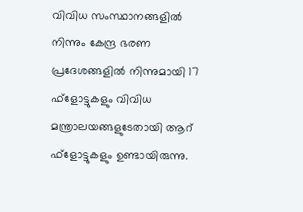വിവിധ സംസ്ഥാനങ്ങളില്‍ നിന്നും കേന്ദ്ര ഭരണ പ്രദേശങ്ങളില്‍ നിന്നുമായി 17 ഫ്‌ളോട്ടുകളും വിവിധ മന്ത്രാലയങ്ങളുടേതായി ആറ് ഫ്‌ളോട്ടുകളും ഉണ്ടായിരുന്നു.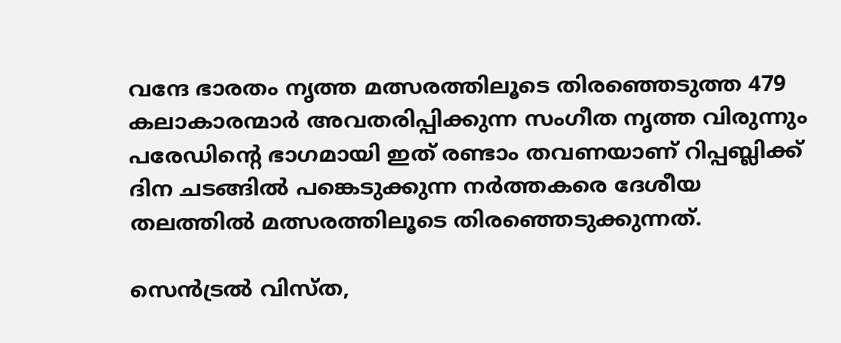വന്ദേ ഭാരതം നൃത്ത മത്സരത്തിലൂടെ തിരഞ്ഞെടുത്ത 479 കലാകാരന്മാര്‍ അവതരിപ്പിക്കുന്ന സംഗീത നൃത്ത വിരുന്നും പരേഡിന്റെ ഭാഗമായി ഇത് രണ്ടാം തവണയാണ് റിപ്പബ്ലിക്ക് ദിന ചടങ്ങില്‍ പങ്കെടുക്കുന്ന നര്‍ത്തകരെ ദേശീയ തലത്തില്‍ മത്സരത്തിലൂടെ തിരഞ്ഞെടുക്കുന്നത്.

സെന്‍ട്രല്‍ വിസ്ത,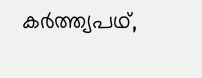കര്‍ത്ത്യപഥ്,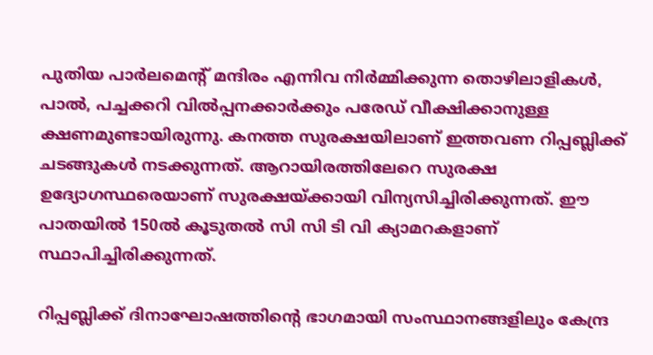പുതിയ പാര്‍ലമെന്റ് മന്ദിരം എന്നിവ നിര്‍മ്മിക്കുന്ന തൊഴിലാളികള്‍, പാല്‍, പച്ചക്കറി വില്‍പ്പനക്കാര്‍ക്കും പരേഡ് വീക്ഷിക്കാനുള്ള ക്ഷണമുണ്ടായിരുന്നു. കനത്ത സുരക്ഷയിലാണ് ഇത്തവണ റിപ്പബ്ലിക്ക് ചടങ്ങുകള്‍ നടക്കുന്നത്. ആറായിരത്തിലേറെ സുരക്ഷ ഉദ്യോഗസ്ഥരെയാണ് സുരക്ഷയ്ക്കായി വിന്യസിച്ചിരിക്കുന്നത്. ഈ പാതയില്‍ 150ല്‍ കൂടുതല്‍ സി സി ടി വി ക്യാമറകളാണ് സ്ഥാപിച്ചിരിക്കുന്നത്.

റിപ്പബ്ലിക്ക് ദിനാഘോഷത്തിന്റെ ഭാഗമായി സംസ്ഥാനങ്ങളിലും കേന്ദ്ര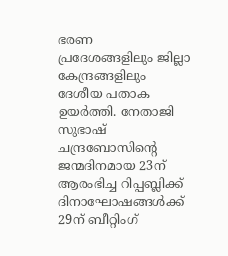ഭരണ പ്രദേശങ്ങളിലും ജില്ലാ കേന്ദ്രങ്ങളിലും ദേശീയ പതാക ഉയര്‍ത്തി. നേതാജി സുഭാഷ് ചന്ദ്രബോസിന്റെ ജന്മദിനമായ 23ന് ആരംഭിച്ച റിപ്പബ്ലിക്ക് ദിനാഘോഷങ്ങള്‍ക്ക് 29ന് ബീറ്റിംഗ്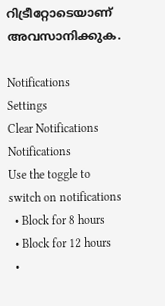റിട്രീറ്റോടെയാണ് അവസാനിക്കുക.

Notifications
Settings
Clear Notifications
Notifications
Use the toggle to switch on notifications
  • Block for 8 hours
  • Block for 12 hours
  •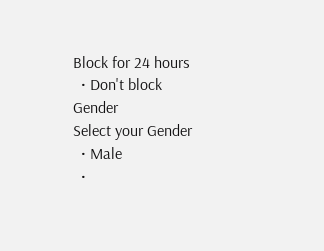Block for 24 hours
  • Don't block
Gender
Select your Gender
  • Male
  •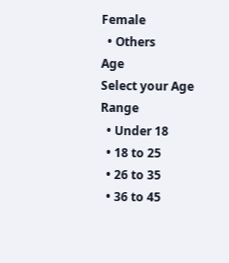Female
  • Others
Age
Select your Age Range
  • Under 18
  • 18 to 25
  • 26 to 35
  • 36 to 45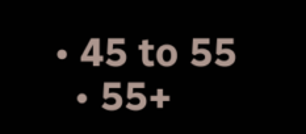• 45 to 55
  • 55+